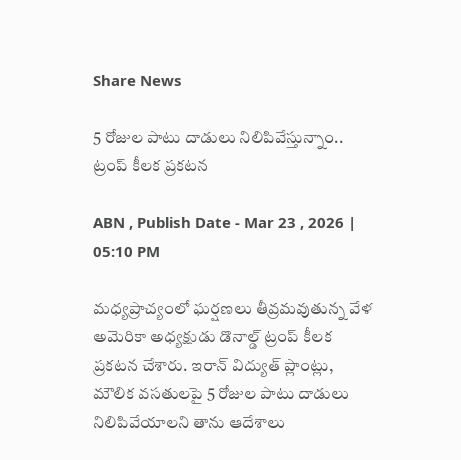Share News

5 రోజుల పాటు దాడులు నిలిపివేస్తున్నాం.. ట్రంప్ కీలక ప్రకటన

ABN , Publish Date - Mar 23 , 2026 | 05:10 PM

మధ్యప్రాచ్యంలో ఘర్షణలు తీవ్రమవుతున్న వేళ అమెరికా అధ్యక్షుడు డొనాల్డ్ ట్రంప్ కీలక ప్రకటన చేశారు. ఇరాన్ విద్యుత్ ప్లాంట్లు, మౌలిక వసతులపై 5 రోజుల పాటు దాడులు నిలిపివేయాలని తాను ఆదేశాలు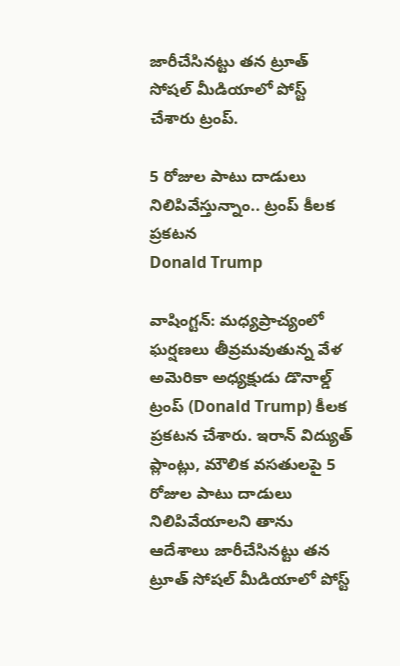జారీచేసినట్టు తన ట్రూత్ సోషల్‌ మీడియాలో పోస్ట్ చేశారు ట్రంప్.

5 రోజుల పాటు దాడులు నిలిపివేస్తున్నాం.. ట్రంప్ కీలక ప్రకటన
Donald Trump

వాషింగ్టన్: మధ్యప్రాచ్యంలో ఘర్షణలు తీవ్రమవుతున్న వేళ అమెరికా అధ్యక్షుడు డొనాల్డ్ ట్రంప్ (Donald Trump) కీలక ప్రకటన చేశారు. ఇరాన్ విద్యుత్ ప్లాంట్లు, మౌలిక వసతులపై 5 రోజుల పాటు దాడులు నిలిపివేయాలని తాను ఆదేశాలు జారీచేసినట్టు తన ట్రూత్ సోషల్‌ మీడియాలో పోస్ట్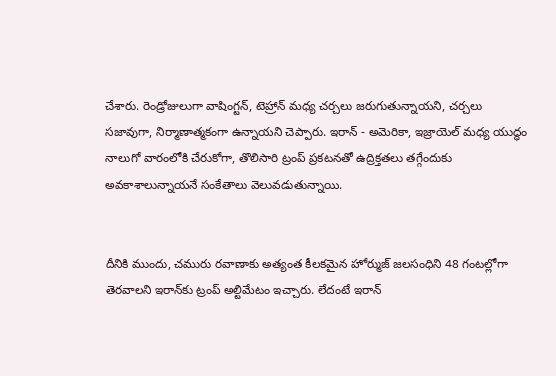చేశారు. రెండ్రోజులుగా వాషింగ్టన్, టెహ్రాన్ మధ్య చర్చలు జరుగుతున్నాయని, చర్చలు సజావుగా, నిర్మాణాత్మకంగా ఉన్నాయని చెప్పారు. ఇరాన్ - అమెరికా, ఇజ్రాయెల్ మధ్య యుద్ధం నాలుగో వారంలోకి చేరుకోగా, తొలిసారి ట్రంప్ ప్రకటనతో ఉద్రిక్తతలు తగ్గేందుకు అవకాశాలున్నాయనే సంకేతాలు వెలువడుతున్నాయి.


దీనికి ముందు, చమురు రవాణాకు అత్యంత కీలకమైన హోర్ముజ్ జలసంధిని 48 గంటల్లోగా తెరవాలని ఇరాన్‌కు ట్రంప్ అల్టిమేటం ఇచ్చారు. లేదంటే ఇరాన్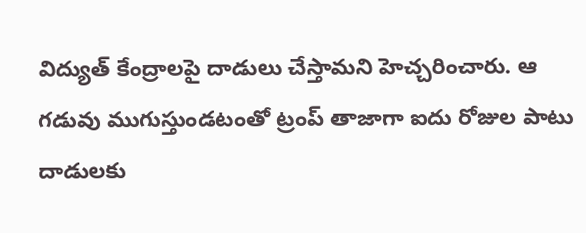విద్యుత్ కేంద్రాలపై దాడులు చేస్తామని హెచ్చరించారు. ఆ గడువు ముగుస్తుండటంతో ట్రంప్ తాజాగా ఐదు రోజుల పాటు దాడులకు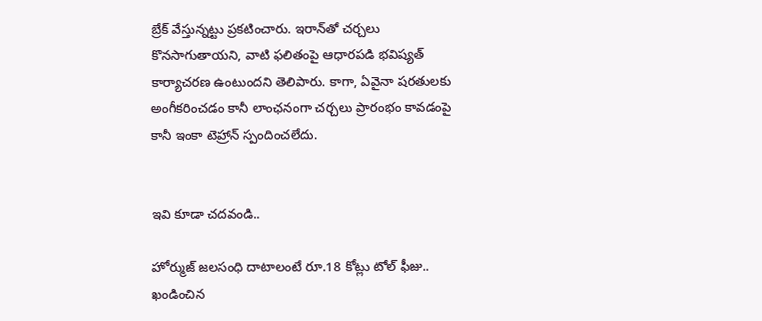బ్రేక్ వేస్తున్నట్టు ప్రకటించారు. ఇరాన్‌తో చర్చలు కొనసాగుతాయని, వాటి ఫలితంపై ఆధారపడి భవిష్యత్ కార్యాచరణ ఉంటుందని తెలిపారు. కాగా, ఏవైనా షరతులకు అంగీకరించడం కానీ లాంఛనంగా చర్చలు ప్రారంభం కావడంపై కానీ ఇంకా టెహ్రాన్ స్పందించలేదు.


ఇవి కూడా చదవండి..

హోర్ముజ్ జలసంధి దాటాలంటే రూ.18 కోట్లు టోల్ ఫీజు.. ఖండించిన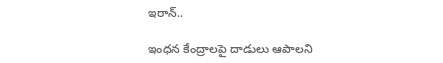ఇరాన్..

ఇంధన కేంద్రాలపై దాడులు ఆపాలని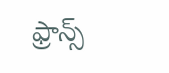ఫ్రాన్స్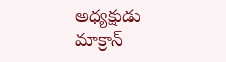అధ్యక్షుడు మాక్రాన్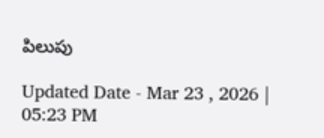పిలుపు

Updated Date - Mar 23 , 2026 | 05:23 PM